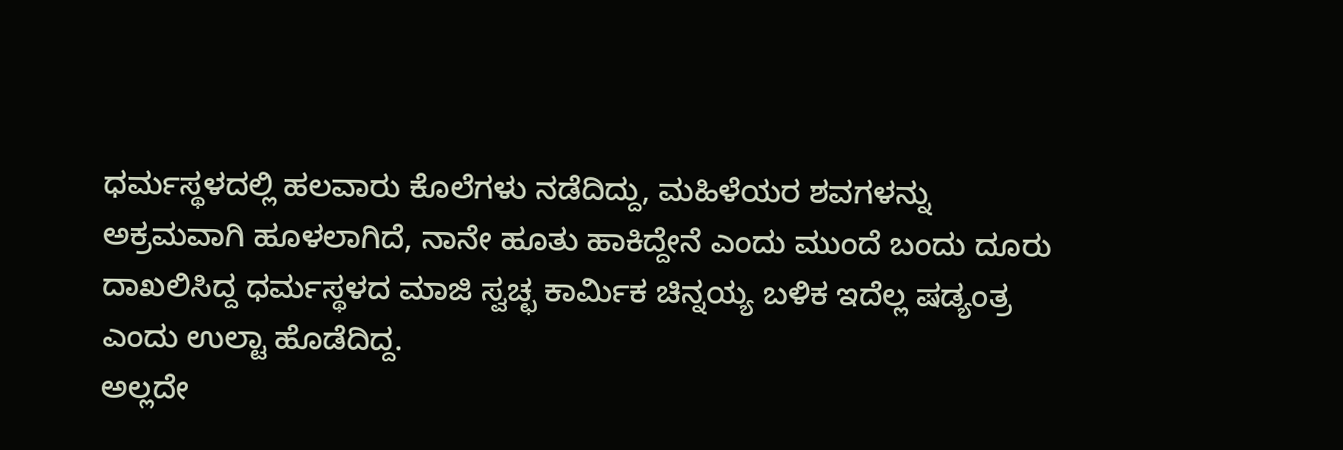ಧರ್ಮಸ್ಥಳದಲ್ಲಿ ಹಲವಾರು ಕೊಲೆಗಳು ನಡೆದಿದ್ದು, ಮಹಿಳೆಯರ ಶವಗಳನ್ನು ಅಕ್ರಮವಾಗಿ ಹೂಳಲಾಗಿದೆ, ನಾನೇ ಹೂತು ಹಾಕಿದ್ದೇನೆ ಎಂದು ಮುಂದೆ ಬಂದು ದೂರು ದಾಖಲಿಸಿದ್ದ ಧರ್ಮಸ್ಥಳದ ಮಾಜಿ ಸ್ವಚ್ಛ ಕಾರ್ಮಿಕ ಚಿನ್ನಯ್ಯ ಬಳಿಕ ಇದೆಲ್ಲ ಷಡ್ಯಂತ್ರ ಎಂದು ಉಲ್ಟಾ ಹೊಡೆದಿದ್ದ.
ಅಲ್ಲದೇ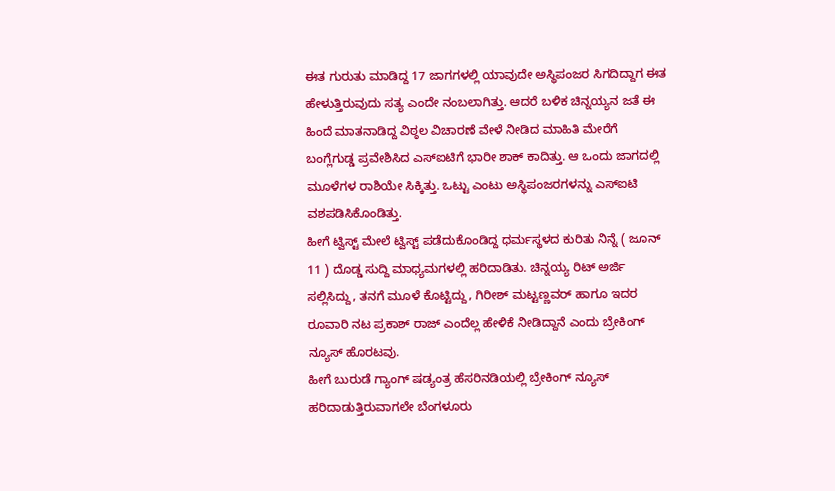ಈತ ಗುರುತು ಮಾಡಿದ್ದ 17 ಜಾಗಗಳಲ್ಲಿ ಯಾವುದೇ ಅಸ್ಥಿಪಂಜರ ಸಿಗದಿದ್ದಾಗ ಈತ ಹೇಳುತ್ತಿರುವುದು ಸತ್ಯ ಎಂದೇ ನಂಬಲಾಗಿತ್ತು. ಆದರೆ ಬಳಿಕ ಚಿನ್ನಯ್ಯನ ಜತೆ ಈ ಹಿಂದೆ ಮಾತನಾಡಿದ್ದ ವಿಠ್ಠಲ ವಿಚಾರಣೆ ವೇಳೆ ನೀಡಿದ ಮಾಹಿತಿ ಮೇರೆಗೆ ಬಂಗ್ಲೆಗುಡ್ಡ ಪ್ರವೇಶಿಸಿದ ಎಸ್ಐಟಿಗೆ ಭಾರೀ ಶಾಕ್ ಕಾದಿತ್ತು. ಆ ಒಂದು ಜಾಗದಲ್ಲಿ ಮೂಳೆಗಳ ರಾಶಿಯೇ ಸಿಕ್ಕಿತ್ತು. ಒಟ್ಟು ಎಂಟು ಅಸ್ಥಿಪಂಜರಗಳನ್ನು ಎಸ್ಐಟಿ ವಶಪಡಿಸಿಕೊಂಡಿತ್ತು.
ಹೀಗೆ ಟ್ವಿಸ್ಟ್ ಮೇಲೆ ಟ್ವಿಸ್ಟ್ ಪಡೆದುಕೊಂಡಿದ್ದ ಧರ್ಮಸ್ಥಳದ ಕುರಿತು ನಿನ್ನೆ ( ಜೂನ್ 11 ) ದೊಡ್ಡ ಸುದ್ದಿ ಮಾಧ್ಯಮಗಳಲ್ಲಿ ಹರಿದಾಡಿತು. ಚಿನ್ನಯ್ಯ ರಿಟ್ ಅರ್ಜಿ ಸಲ್ಲಿಸಿದ್ದು, ತನಗೆ ಮೂಳೆ ಕೊಟ್ಟಿದ್ದು, ಗಿರೀಶ್ ಮಟ್ಟಣ್ಣವರ್ ಹಾಗೂ ಇದರ ರೂವಾರಿ ನಟ ಪ್ರಕಾಶ್ ರಾಜ್ ಎಂದೆಲ್ಲ ಹೇಳಿಕೆ ನೀಡಿದ್ದಾನೆ ಎಂದು ಬ್ರೇಕಿಂಗ್ ನ್ಯೂಸ್ ಹೊರಟವು.
ಹೀಗೆ ಬುರುಡೆ ಗ್ಯಾಂಗ್ ಷಡ್ಯಂತ್ರ ಹೆಸರಿನಡಿಯಲ್ಲಿ ಬ್ರೇಕಿಂಗ್ ನ್ಯೂಸ್ ಹರಿದಾಡುತ್ತಿರುವಾಗಲೇ ಬೆಂಗಳೂರು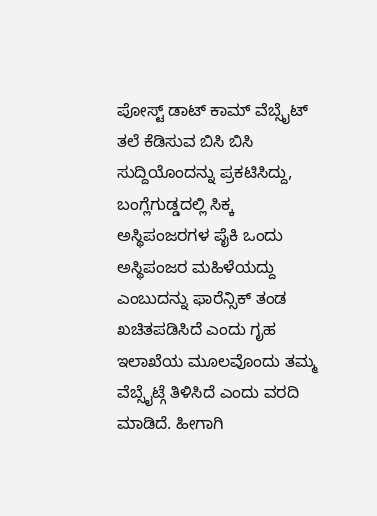ಪೋಸ್ಟ್ ಡಾಟ್ ಕಾಮ್ ವೆಬ್ಸೈಟ್ ತಲೆ ಕೆಡಿಸುವ ಬಿಸಿ ಬಿಸಿ ಸುದ್ದಿಯೊಂದನ್ನು ಪ್ರಕಟಿಸಿದ್ದು, ಬಂಗ್ಲೆಗುಡ್ಡದಲ್ಲಿ ಸಿಕ್ಕ ಅಸ್ಥಿಪಂಜರಗಳ ಪೈಕಿ ಒಂದು ಅಸ್ಥಿಪಂಜರ ಮಹಿಳೆಯದ್ದು ಎಂಬುದನ್ನು ಫಾರೆನ್ಸಿಕ್ ತಂಡ ಖಚಿತಪಡಿಸಿದೆ ಎಂದು ಗೃಹ ಇಲಾಖೆಯ ಮೂಲವೊಂದು ತಮ್ಮ ವೆಬ್ಸೈಟ್ಗೆ ತಿಳಿಸಿದೆ ಎಂದು ವರದಿ ಮಾಡಿದೆ. ಹೀಗಾಗಿ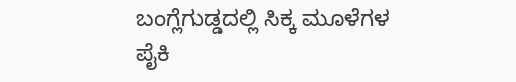ಬಂಗ್ಲೆಗುಡ್ಡದಲ್ಲಿ ಸಿಕ್ಕ ಮೂಳೆಗಳ ಪೈಕಿ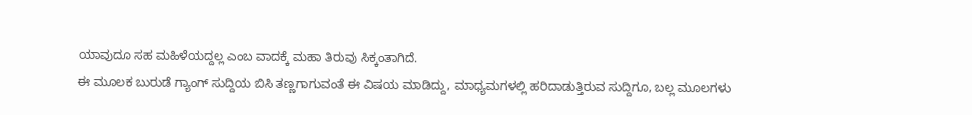ಯಾವುದೂ ಸಹ ಮಹಿಳೆಯದ್ದಲ್ಲ ಎಂಬ ವಾದಕ್ಕೆ ಮಹಾ ತಿರುವು ಸಿಕ್ಕಂತಾಗಿದೆ.
ಈ ಮೂಲಕ ಬುರುಡೆ ಗ್ಯಾಂಗ್ ಸುದ್ದಿಯ ಬಿಸಿ ತಣ್ಣಗಾಗುವಂತೆ ಈ ವಿಷಯ ಮಾಡಿದ್ದು, ಮಾಧ್ಯಮಗಳಲ್ಲಿ ಹರಿದಾಡುತ್ತಿರುವ ಸುದ್ದಿಗೂ, ಬಲ್ಲ ಮೂಲಗಳು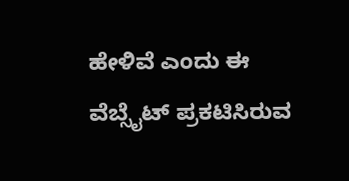ಹೇಳಿವೆ ಎಂದು ಈ ವೆಬ್ಸೈಟ್ ಪ್ರಕಟಿಸಿರುವ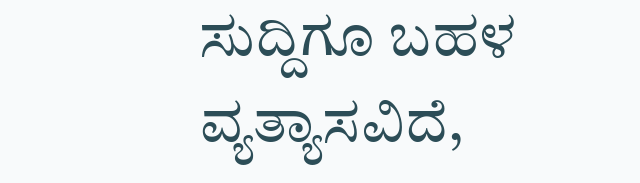ಸುದ್ದಿಗೂ ಬಹಳ ವ್ಯತ್ಯಾಸವಿದೆ,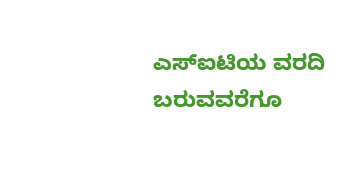ಎಸ್ಐಟಿಯ ವರದಿ ಬರುವವರೆಗೂ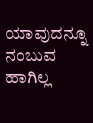ಯಾವುದನ್ನೂ ನಂಬುವ ಹಾಗಿಲ್ಲ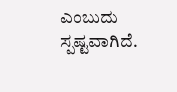ಎಂಬುದು ಸ್ಪಷ್ಟವಾಗಿದೆ.